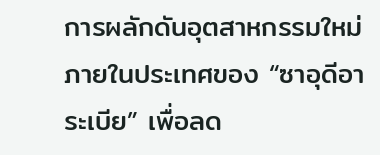การผลักดันอุตสาหกรรมใหม่ภายในประเทศของ “ซาอุดีอาระเบีย” เพื่อลด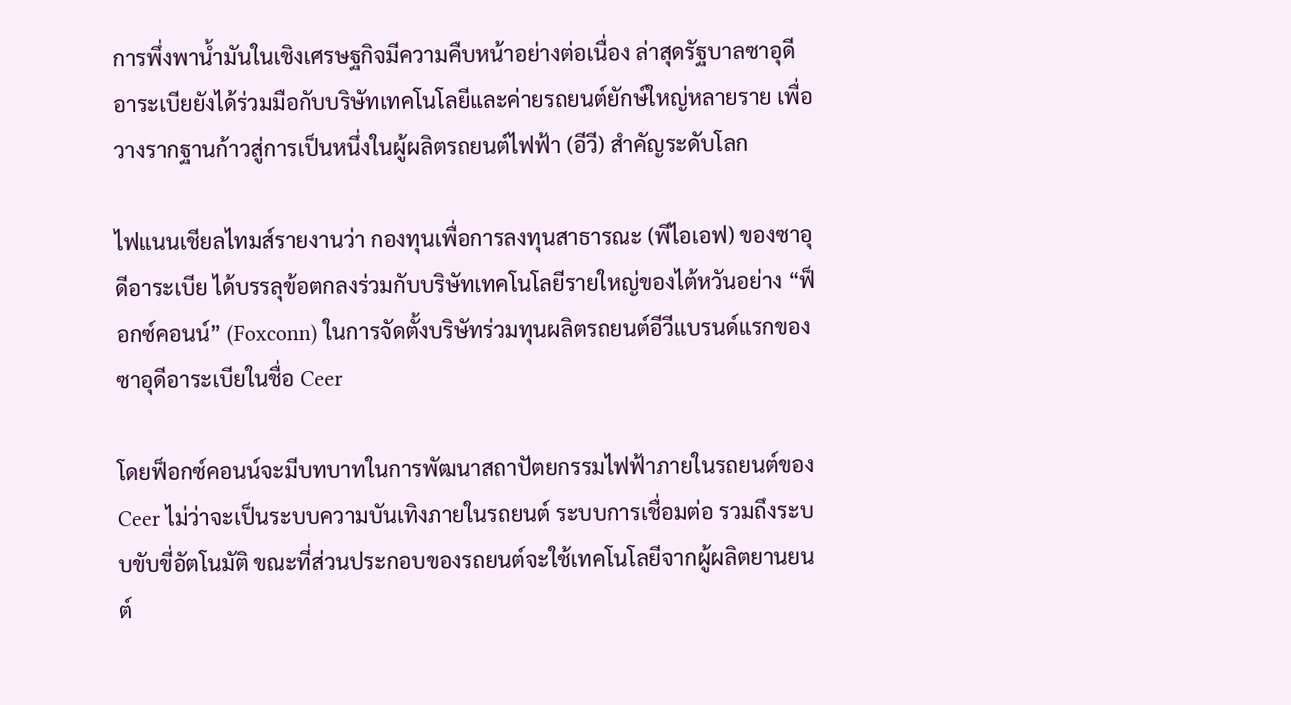การพึ่งพาน้ำมันในเชิงเศรษฐกิจมีความคืบหน้าอย่างต่อเนื่อง ล่าสุดรัฐบาลซาอุดีอาระเบียยังได้ร่วมมือกับบริษัทเทคโนโลยีและค่ายรถยนต์ยักษ์ใหญ่หลายราย เพื่อวางรากฐานก้าวสู่การเป็นหนึ่งในผู้ผลิตรถยนต์ไฟฟ้า (อีวี) สำคัญระดับโลก

ไฟแนนเชียลไทมส์รายงานว่า กองทุนเพื่อการลงทุนสาธารณะ (พีไอเอฟ) ของซาอุดีอาระเบีย ได้บรรลุข้อตกลงร่วมกับบริษัทเทคโนโลยีรายใหญ่ของไต้หวันอย่าง “ฟ็อกซ์คอนน์” (Foxconn) ในการจัดตั้งบริษัทร่วมทุนผลิตรถยนต์อีวีแบรนด์แรกของซาอุดีอาระเบียในชื่อ Ceer

โดยฟ็อกซ์คอนน์จะมีบทบาทในการพัฒนาสถาปัตยกรรมไฟฟ้าภายในรถยนต์ของ Ceer ไม่ว่าจะเป็นระบบความบันเทิงภายในรถยนต์ ระบบการเชื่อมต่อ รวมถึงระบบขับขี่อัตโนมัติ ขณะที่ส่วนประกอบของรถยนต์จะใช้เทคโนโลยีจากผู้ผลิตยานยนต์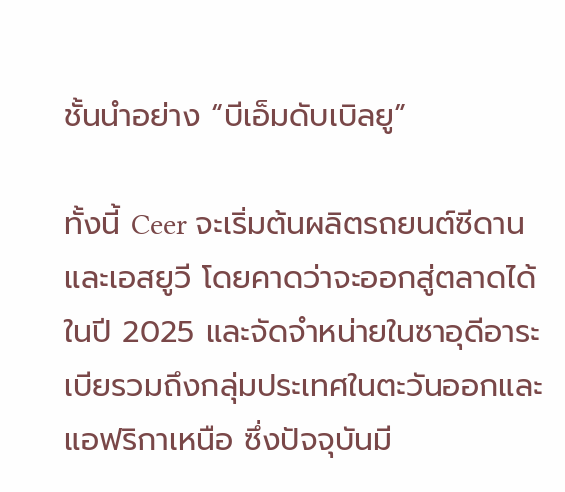ชั้นนำอย่าง “บีเอ็มดับเบิลยู”

ทั้งนี้ Ceer จะเริ่มต้นผลิตรถยนต์ซีดานและเอสยูวี โดยคาดว่าจะออกสู่ตลาดได้ในปี 2025 และจัดจำหน่ายในซาอุดีอาระเบียรวมถึงกลุ่มประเทศในตะวันออกและแอฟริกาเหนือ ซึ่งปัจจุบันมี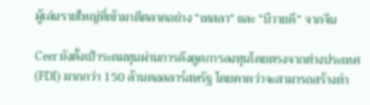ผู้เล่นรายใหญ่ที่เข้ามาตีตลาดอย่าง “เทสลา” และ “บีวายดี” จากจีน

Ceer ยังตั้งเป้าระดมทุนผ่านการดึงดูดการลงทุนโดยตรงจากต่างประเทศ (FDI) มากกว่า 150 ล้านดอลลาร์สหรัฐ โดยคาดว่าจะสามารถสร้างตำ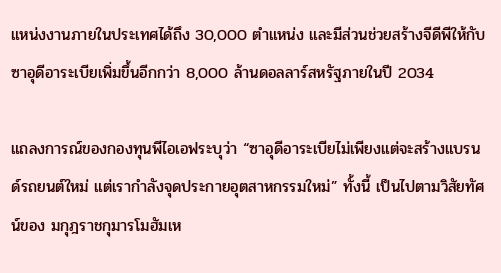แหน่งงานภายในประเทศได้ถึง 30,000 ตำแหน่ง และมีส่วนช่วยสร้างจีดีพีให้กับซาอุดีอาระเบียเพิ่มขึ้นอีกกว่า 8,000 ล้านดอลลาร์สหรัฐภายในปี 2034

แถลงการณ์ของกองทุนพีไอเอฟระบุว่า “ซาอุดีอาระเบียไม่เพียงแต่จะสร้างแบรนด์รถยนต์ใหม่ แต่เรากำลังจุดประกายอุตสาหกรรมใหม่” ทั้งนี้ เป็นไปตามวิสัยทัศน์ของ มกุฎราชกุมารโมฮัมเห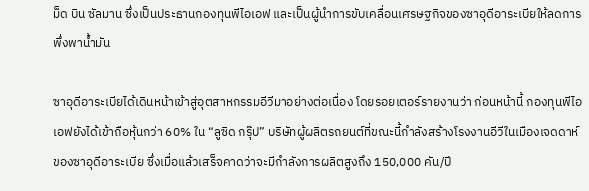ม็ด บิน ซัลมาน ซึ่งเป็นประธานกองทุนพีไอเอฟ และเป็นผู้นำการขับเคลื่อนเศรษฐกิจของซาอุดีอาระเบียให้ลดการพึ่งพาน้ำมัน

ซาอุดีอาระเบียได้เดินหน้าเข้าสู่อุตสาหกรรมอีวีมาอย่างต่อเนื่อง โดยรอยเตอร์รายงานว่า ก่อนหน้านี้ กองทุนพีไอเอฟยังได้เข้าถือหุ้นกว่า 60% ใน “ลูซิด กรุ๊ป” บริษัทผู้ผลิตรถยนต์ที่ขณะนี้กำลังสร้างโรงงานอีวีในเมืองเจดดาห์ของซาอุดีอาระเบีย ซึ่งเมื่อแล้วเสร็จคาดว่าจะมีกำลังการผลิตสูงถึง 150,000 คัน/ปี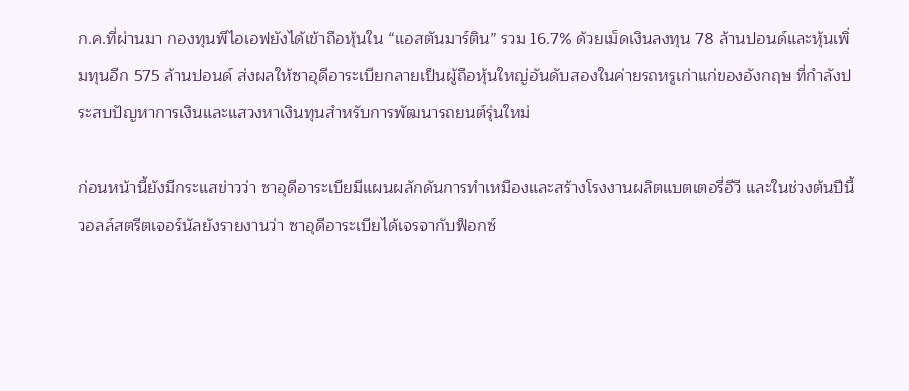ก.ค.ที่ผ่านมา กองทุนพีไอเอฟยังได้เข้าถือหุ้นใน “แอสตันมาร์ติน” รวม 16.7% ด้วยเม็ดเงินลงทุน 78 ล้านปอนด์และหุ้นเพิ่มทุนอีก 575 ล้านปอนด์ ส่งผลให้ซาอุดีอาระเบียกลายเป็นผู้ถือหุ้นใหญ่อันดับสองในค่ายรถหรูเก่าแก่ของอังกฤษ ที่กำลังประสบปัญหาการเงินและแสวงหาเงินทุนสำหรับการพัฒนารถยนต์รุ่นใหม่

ก่อนหน้านี้ยังมีกระแสข่าวว่า ซาอุดีอาระเบียมีแผนผลักดันการทำเหมืองและสร้างโรงงานผลิตแบตเตอรี่อีวี และในช่วงต้นปีนี้ วอลล์สตรีตเจอร์นัลยังรายงานว่า ซาอุดีอาระเบียได้เจรจากับฟ็อกซ์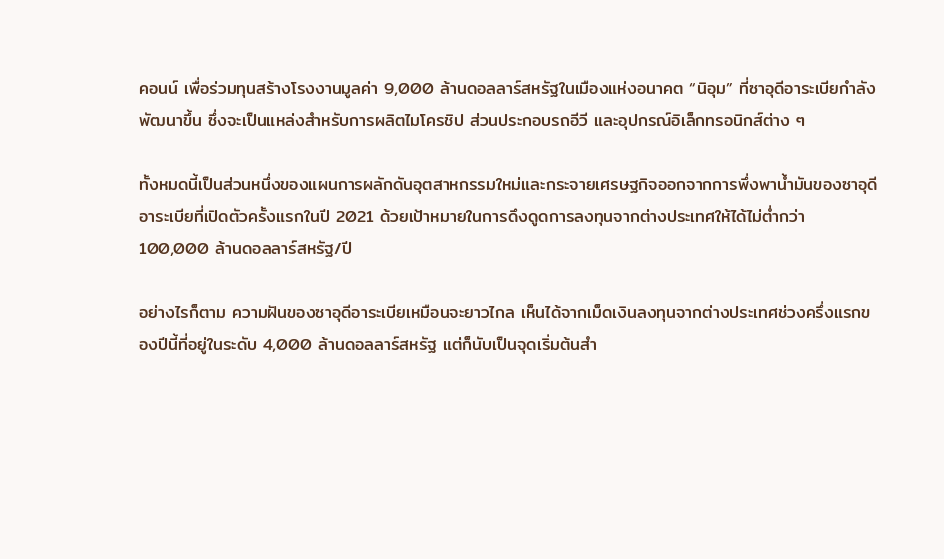คอนน์ เพื่อร่วมทุนสร้างโรงงานมูลค่า 9,000 ล้านดอลลาร์สหรัฐในเมืองแห่งอนาคต “นิอุม” ที่ซาอุดีอาระเบียกำลังพัฒนาขึ้น ซึ่งจะเป็นแหล่งสำหรับการผลิตไมโครชิป ส่วนประกอบรถอีวี และอุปกรณ์อิเล็กทรอนิกส์ต่าง ๆ

ทั้งหมดนี้เป็นส่วนหนึ่งของแผนการผลักดันอุตสาหกรรมใหม่และกระจายเศรษฐกิจออกจากการพึ่งพาน้ำมันของซาอุดีอาระเบียที่เปิดตัวครั้งแรกในปี 2021 ด้วยเป้าหมายในการดึงดูดการลงทุนจากต่างประเทศให้ได้ไม่ต่ำกว่า 100,000 ล้านดอลลาร์สหรัฐ/ปี

อย่างไรก็ตาม ความฝันของซาอุดีอาระเบียเหมือนจะยาวไกล เห็นได้จากเม็ดเงินลงทุนจากต่างประเทศช่วงครึ่งแรกของปีนี้ที่อยู่ในระดับ 4,000 ล้านดอลลาร์สหรัฐ แต่ก็นับเป็นจุดเริ่มต้นสำ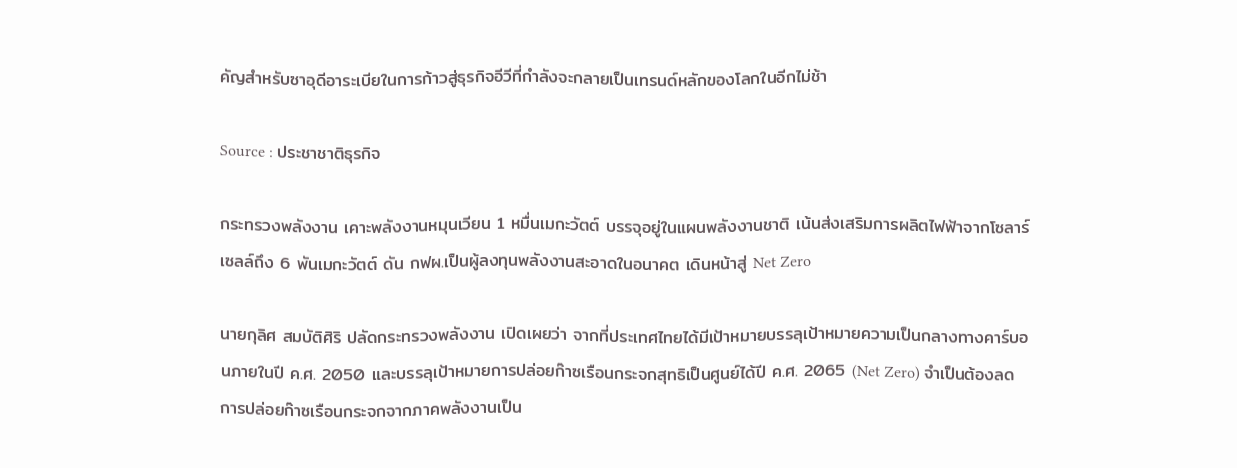คัญสำหรับซาอุดีอาระเบียในการก้าวสู่ธุรกิจอีวีที่กำลังจะกลายเป็นเทรนด์หลักของโลกในอีกไม่ช้า

Source : ประชาชาติธุรกิจ

กระทรวงพลังงาน เคาะพลังงานหมุนเวียน 1 หมื่นเมกะวัตต์ บรรจุอยู่ในแผนพลังงานชาติ เน้นส่งเสริมการผลิตไฟฟ้าจากโซลาร์เซลล์ถึง 6 พันเมกะวัตต์ ดัน กฟผ.เป็นผู้ลงทุนพลังงานสะอาดในอนาคต เดินหน้าสู่ Net Zero

นายกุลิศ สมบัติศิริ ปลัดกระทรวงพลังงาน เปิดเผยว่า จากที่ประเทศไทยได้มีเป้าหมายบรรลุเป้าหมายความเป็นกลางทางคาร์บอนภายในปี ค.ศ. 2050 และบรรลุเป้าหมายการปล่อยก๊าซเรือนกระจกสุทธิเป็นศูนย์ได้ปี ค.ศ. 2065 (Net Zero) จำเป็นต้องลดการปล่อยก๊าซเรือนกระจกจากภาคพลังงานเป็น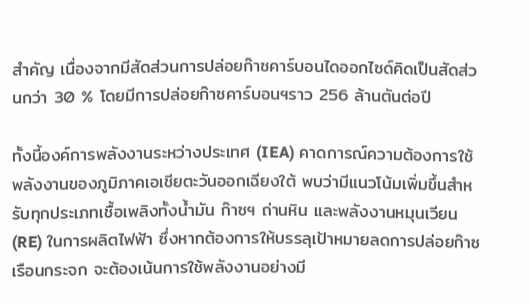สำคัญ เนื่องจากมีสัดส่วนการปล่อยก๊าซคาร์บอนไดออกไซด์คิดเป็นสัดส่วนกว่า 30 % โดยมีการปล่อยก๊าซคาร์บอนฯราว 256 ล้านตันต่อปี

ทั้งนี้องค์การพลังงานระหว่างประเทศ (IEA) คาดการณ์ความต้องการใช้พลังงานของภูมิภาคเอเชียตะวันออกเฉียงใต้ พบว่ามีแนวโน้มเพิ่มขึ้นสำหรับทุกประเภทเชื้อเพลิงทั้งน้ำมัน ก๊าซฯ ถ่านหิน และพลังงานหมุนเวียน(RE) ในการผลิตไฟฟ้า ซึ่งหากต้องการให้บรรลุเป้าหมายลดการปล่อยก๊าซเรือนกระจก จะต้องเน้นการใช้พลังงานอย่างมี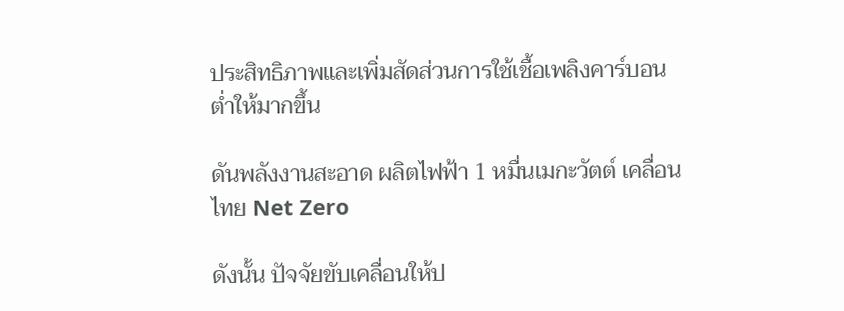ประสิทธิภาพและเพิ่มสัดส่วนการใช้เชื้อเพลิงคาร์บอนต่ำให้มากขึ้น

ดันพลังงานสะอาด ผลิตไฟฟ้า 1 หมื่นเมกะวัตต์ เคลื่อนไทย Net Zero

ดังนั้น ปัจจัยขับเคลื่อนให้ป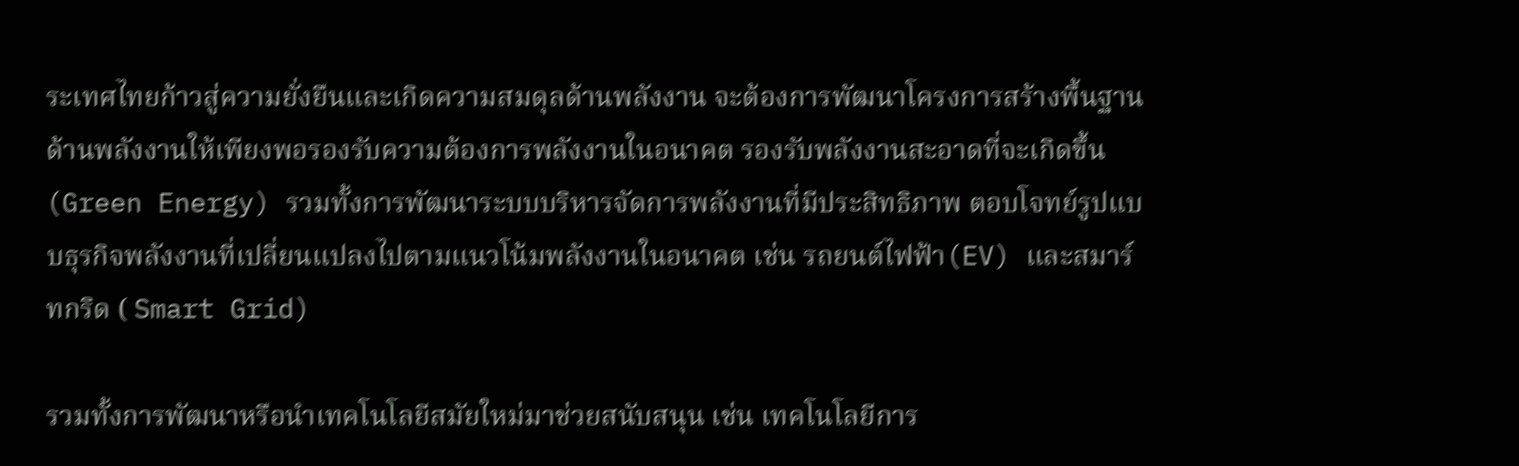ระเทศไทยก้าวสู่ความยั่งยืนและเกิดความสมดุลด้านพลังงาน จะต้องการพัฒนาโครงการสร้างพื้นฐานด้านพลังงานให้เพียงพอรองรับความต้องการพลังงานในอนาคต รองรับพลังงานสะอาดที่จะเกิดขึ้น(Green Energy) รวมทั้งการพัฒนาระบบบริหารจัดการพลังงานที่มีประสิทธิภาพ ตอบโจทย์รูปแบบธุรกิจพลังงานที่เปลี่ยนแปลงไปตามแนวโน้มพลังงานในอนาคต เช่น รถยนต์ไฟฟ้า(EV) และสมาร์ทกริด ( Smart Grid)

รวมทั้งการพัฒนาหรือนำเทคโนโลยีสมัยใหม่มาช่วยสนับสนุน เช่น เทคโนโลยีการ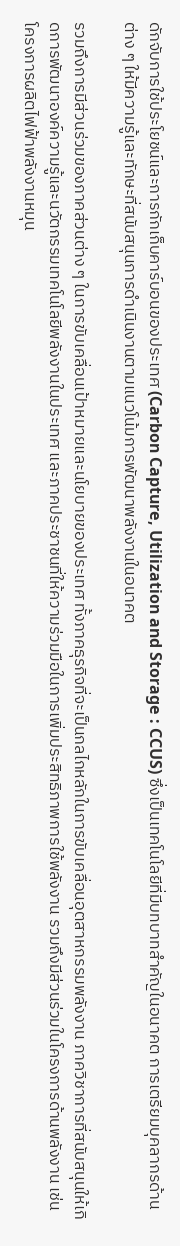ดักจับการใช้ประโยชน์และการกักเก็บคาร์บอนของประเทศ (Carbon Capture, Utilization and Storage : CCUS) ซึ่งเป็นเทคโนโลยีที่มีบทบาทสำคัญในอนาคต การเตรียมบุคลากรด้านต่าง ๆ ให้มีความรู้และทักษะที่สนับสนุนการดำเนินงานตามแนวโน้มการพัฒนาพลังงานในอนาคต

รวมถึงการมีส่วนร่วมของภาคส่วนต่าง ๆ ในการขับเคลื่อนเป้าหมายและนโยบายของประเทศ ทั้งภาคธุรกิจที่จะเป็นกลไกหลักในการขับเคลื่อนอุตสาหกรรมพลังงาน ภาควิชาการที่สนับสนุนให้เกิดการพัฒนาองค์ความรู้และนวัตกรรมเทคโนโลยีพลังงานในประเทศ และภาคประชาชนที่ให้ความร่วมมือในการเพิ่มประสิทธิภาพการใช้พลังงาน รวมถึงมีส่วนร่วมในโครงการด้านพลังงาน เช่น โครงการผลิตไฟฟ้าพลังงานหมุน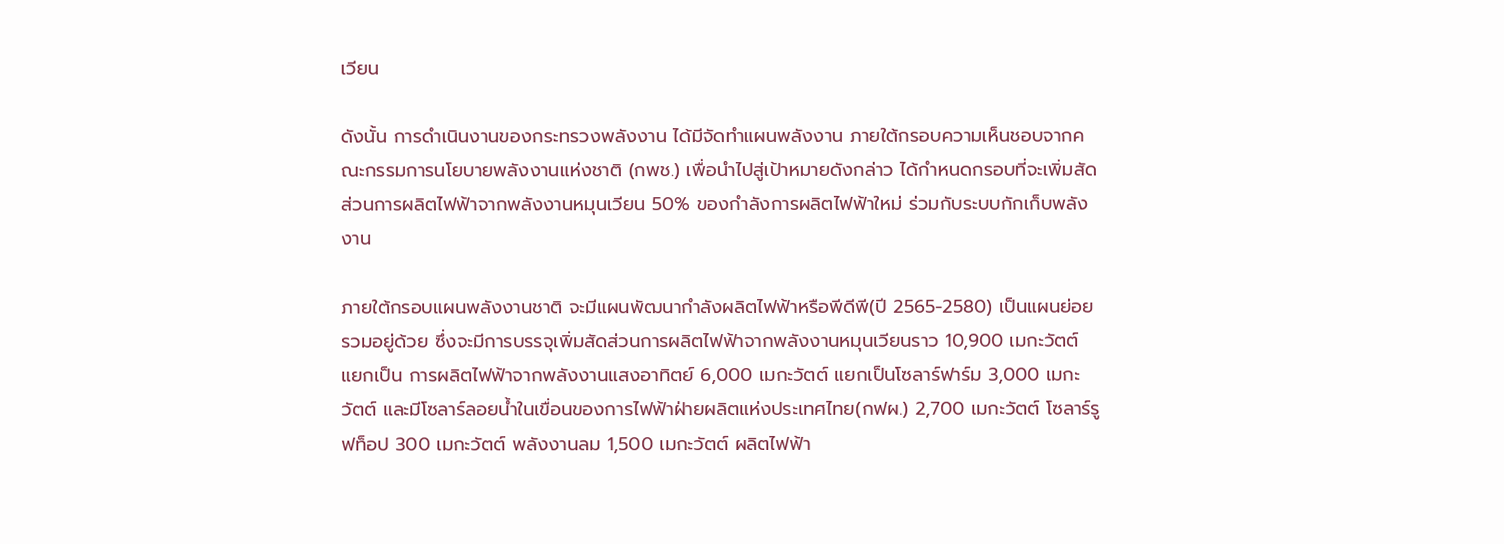เวียน

ดังนั้น การดำเนินงานของกระทรวงพลังงาน ได้มีจัดทำแผนพลังงาน ภายใต้กรอบความเห็นชอบจากคณะกรรมการนโยบายพลังงานแห่งชาติ (กพช.) เพื่อนำไปสู่เป้าหมายดังกล่าว ได้กำหนดกรอบที่จะเพิ่มสัดส่วนการผลิตไฟฟ้าจากพลังงานหมุนเวียน 50% ของกำลังการผลิตไฟฟ้าใหม่ ร่วมกับระบบกักเก็บพลังงาน

ภายใต้กรอบแผนพลังงานชาติ จะมีแผนพัฒนากำลังผลิตไฟฟ้าหรือพีดีพี(ปี 2565-2580) เป็นแผนย่อยรวมอยู่ด้วย ซึ่งจะมีการบรรจุเพิ่มสัดส่วนการผลิตไฟฟ้าจากพลังงานหมุนเวียนราว 10,900 เมกะวัตต์ แยกเป็น การผลิตไฟฟ้าจากพลังงานแสงอาทิตย์ 6,000 เมกะวัตต์ แยกเป็นโซลาร์ฟาร์ม 3,000 เมกะวัตต์ และมีโซลาร์ลอยน้ำในเขื่อนของการไฟฟ้าฝ่ายผลิตแห่งประเทศไทย(กฟผ.) 2,700 เมกะวัตต์ โซลาร์รูฟท็อป 300 เมกะวัตต์ พลังงานลม 1,500 เมกะวัตต์ ผลิตไฟฟ้า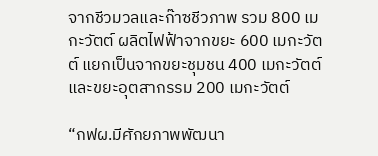จากชีวมวลและก๊าซชีวภาพ รวม 800 เมกะวัตต์ ผลิตไฟฟ้าจากขยะ 600 เมกะวัตต์ แยกเป็นจากขยะชุมชน 400 เมกะวัตต์ และขยะอุตสากรรม 200 เมกะวัตต์

“กฟผ.มีศักยภาพพัฒนา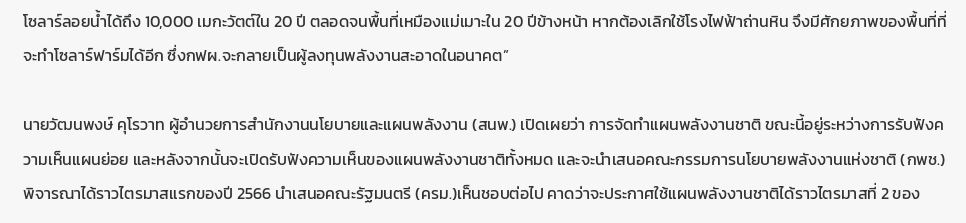โซลาร์ลอยน้ำได้ถึง 10,000 เมกะวัตต์ใน 20 ปี ตลอดจนพื้นที่เหมืองแม่เมาะใน 20 ปีข้างหน้า หากต้องเลิกใช้โรงไฟฟ้าถ่านหิน จึงมีศักยภาพของพื้นที่ที่จะทำโซลาร์ฟาร์มได้อีก ซึ่งกฟผ.จะกลายเป็นผู้ลงทุนพลังงานสะอาดในอนาคต”

นายวัฒนพงษ์ คุโรวาท ผู้อำนวยการสำนักงานนโยบายและแผนพลังงาน (สนพ.) เปิดเผยว่า การจัดทำแผนพลังงานชาติ ขณะนี้อยู่ระหว่างการรับฟังความเห็นแผนย่อย และหลังจากนั้นจะเปิดรับฟังความเห็นของแผนพลังงานชาติทั้งหมด และจะนำเสนอคณะกรรมการนโยบายพลังงานแห่งชาติ (กพช.) พิจารณาได้ราวไตรมาสแรกของปี 2566 นำเสนอคณะรัฐมนตรี (ครม.)เห็นชอบต่อไป คาดว่าจะประกาศใช้แผนพลังงานชาติได้ราวไตรมาสที่ 2 ของ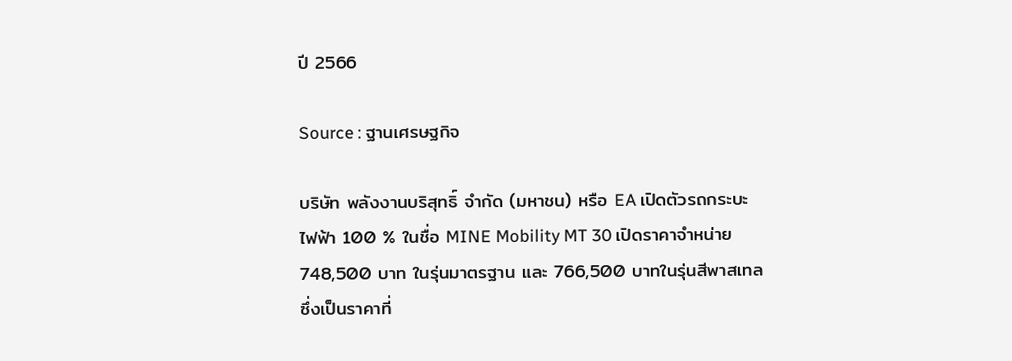ปี 2566

Source : ฐานเศรษฐกิจ

บริษัท พลังงานบริสุทธิ์ จำกัด (มหาชน) หรือ EA เปิดตัวรถกระบะไฟฟ้า 100 % ในชื่อ MINE Mobility MT 30 เปิดราคาจำหน่าย 748,500 บาท ในรุ่นมาตรฐาน และ 766,500 บาทในรุ่นสีพาสเทล ซึ่งเป็นราคาที่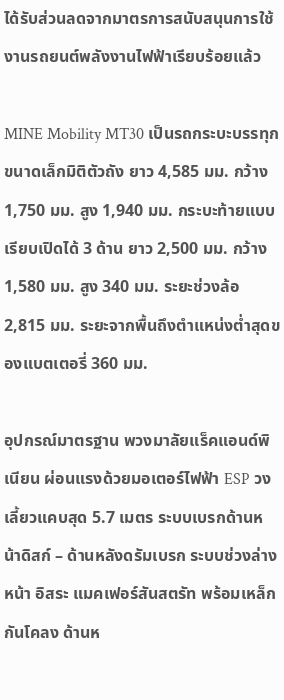ได้รับส่วนลดจากมาตรการสนับสนุนการใช้งานรถยนต์พลังงานไฟฟ้าเรียบร้อยแล้ว

MINE Mobility MT30 เป็นรถกระบะบรรทุกขนาดเล็กมิติตัวถัง ยาว 4,585 มม. กว้าง 1,750 มม. สูง 1,940 มม. กระบะท้ายแบบเรียบเปิดได้ 3 ด้าน ยาว 2,500 มม. กว้าง 1,580 มม. สูง 340 มม. ระยะช่วงล้อ 2,815 มม. ระยะจากพื้นถึงตำแหน่งต่ำสุดของแบตเตอรี่ 360 มม.

อุปกรณ์มาตรฐาน พวงมาลัยแร็คแอนด์พิเนียน ผ่อนแรงด้วยมอเตอร์ไฟฟ้า ESP วงเลี้ยวแคบสุด 5.7 เมตร ระบบเบรกด้านหน้าดิสก์ – ด้านหลังดรัมเบรก ระบบช่วงล่างหน้า อิสระ แมคเฟอร์สันสตรัท พร้อมเหล็กกันโคลง ด้านห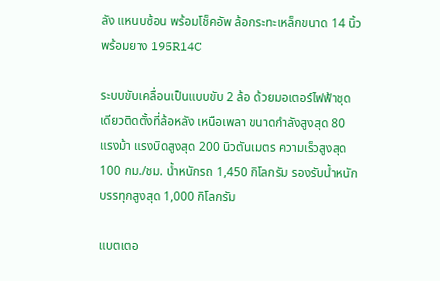ลัง แหนบซ้อน พร้อมโช็คอัพ ล้อกระทะเหล็กขนาด 14 นิ้ว พร้อมยาง 195R14C

ระบบขับเคลื่อนเป็นแบบขับ 2 ล้อ ด้วยมอเตอร์ไฟฟ้าชุดเดียวติดตั้งที่ล้อหลัง เหนือเพลา ขนาดกำลังสูงสุด 80 แรงม้า แรงบิดสูงสุด 200 นิวตันเมตร ความเร็วสูงสุด 100 กม./ชม. น้ำหนักรถ 1,450 กิโลกรัม รองรับน้ำหนักบรรทุกสูงสุด 1,000 กิโลกรัม

แบตเตอ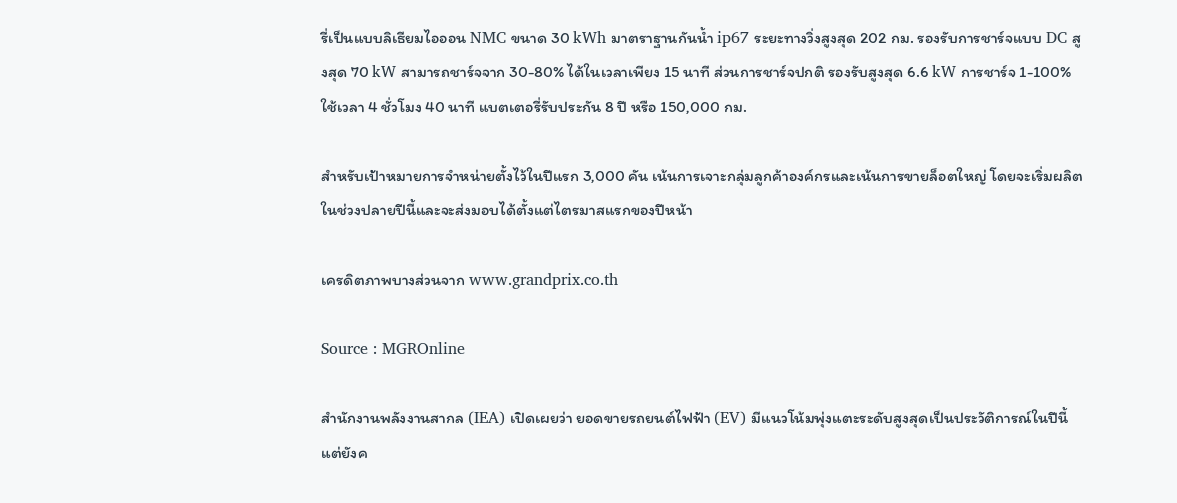รี่เป็นแบบลิเธียมไอออน NMC ขนาด 30 kWh มาตราฐานกันน้ำ ip67 ระยะทางวิ่งสูงสุด 202 กม. รองรับการชาร์จแบบ DC สูงสุด 70 kW สามารถชาร์จจาก 30-80% ได้ในเวลาเพียง 15 นาที ส่วนการชาร์จปกติ รองรับสูงสุด 6.6 kW การชาร์จ 1-100% ใช้เวลา 4 ชั่วโมง 40 นาที แบตเตอรี่รับประกัน 8 ปี หรือ 150,000 กม.

สำหรับเป้าหมายการจำหน่ายตั้งไว้ในปีแรก 3,000 คัน เน้นการเจาะกลุ่มลูกค้าองค์กรและเน้นการขายล็อตใหญ่ โดยจะเริ่มผลิตในช่วงปลายปีนี้และจะส่งมอบได้ตั้งแต่ไตรมาสแรกของปีหน้า

เครดิตภาพบางส่วนจาก www.grandprix.co.th

Source : MGROnline

สำนักงานพลังงานสากล (IEA) เปิดเผยว่า ยอดขายรถยนต์ไฟฟ้า (EV) มีแนวโน้มพุ่งแตะระดับสูงสุดเป็นประวัติการณ์ในปีนี้ แต่ยังค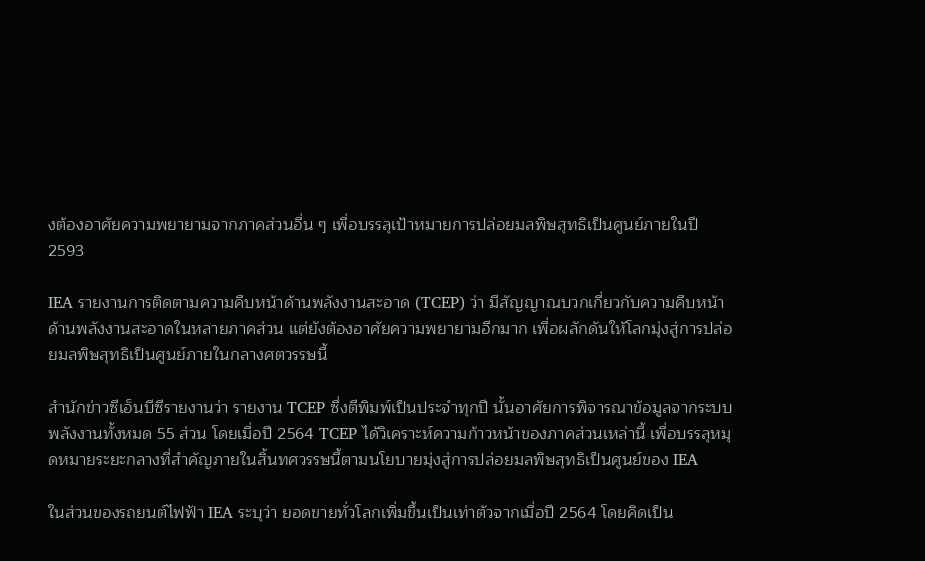งต้องอาศัยความพยายามจากภาคส่วนอื่น ๆ เพื่อบรรลุเป้าหมายการปล่อยมลพิษสุทธิเป็นศูนย์ภายในปี 2593

IEA รายงานการติดตามความคืบหน้าด้านพลังงานสะอาด (TCEP) ว่า มีสัญญาณบวกเกี่ยวกับความคืบหน้าด้านพลังงานสะอาดในหลายภาคส่วน แต่ยังต้องอาศัยความพยายามอีกมาก เพื่อผลักดันให้โลกมุ่งสู่การปล่อยมลพิษสุทธิเป็นศูนย์ภายในกลางศตวรรษนี้

สำนักข่าวซีเอ็นบีซีรายงานว่า รายงาน TCEP ซึ่งตีพิมพ์เป็นประจำทุกปี นั้นอาศัยการพิจารณาข้อมูลจากระบบพลังงานทั้งหมด 55 ส่วน โดยเมื่อปี 2564 TCEP ได้วิเคราะห์ความก้าวหน้าของภาคส่วนเหล่านี้ เพื่อบรรลุหมุดหมายระยะกลางที่สำคัญภายในสิ้นทศวรรษนี้ตามนโยบายมุ่งสู่การปล่อยมลพิษสุทธิเป็นศูนย์ของ IEA

ในส่วนของรถยนต์ไฟฟ้า IEA ระบุว่า ยอดขายทั่วโลกเพิ่มขึ้นเป็นเท่าตัวจากเมื่อปี 2564 โดยคิดเป็น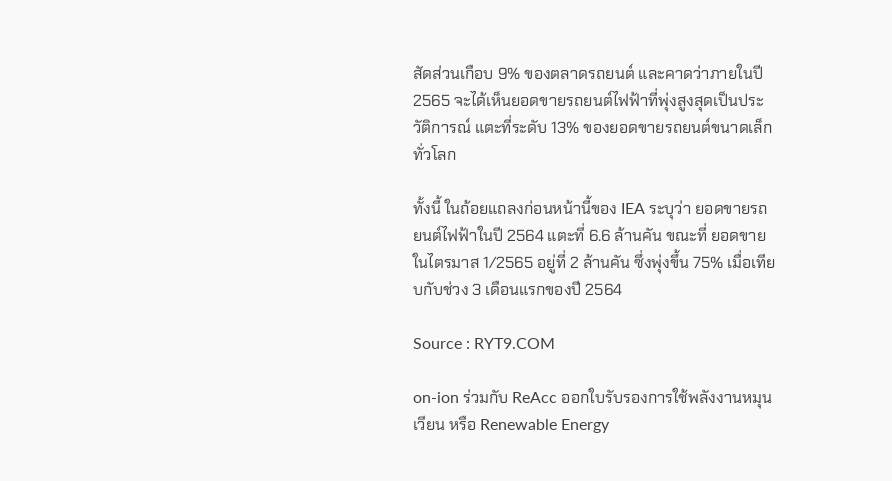สัดส่วนเกือบ 9% ของตลาดรถยนต์ และคาดว่าภายในปี 2565 จะได้เห็นยอดขายรถยนต์ไฟฟ้าที่พุ่งสูงสุดเป็นประวัติการณ์ แตะที่ระดับ 13% ของยอดขายรถยนต์ขนาดเล็กทั่วโลก

ทั้งนี้ ในถ้อยแถลงก่อนหน้านี้ของ IEA ระบุว่า ยอดขายรถยนต์ไฟฟ้าในปี 2564 แตะที่ 6.6 ล้านคัน ขณะที่ ยอดขายในไตรมาส 1/2565 อยู่ที่ 2 ล้านคัน ซึ่งพุ่งขึ้น 75% เมื่อเทียบกับช่วง 3 เดือนแรกของปี 2564

Source : RYT9.COM

on-ion ร่วมกับ ReAcc ออกใบรับรองการใช้พลังงานหมุนเวียน หรือ Renewable Energy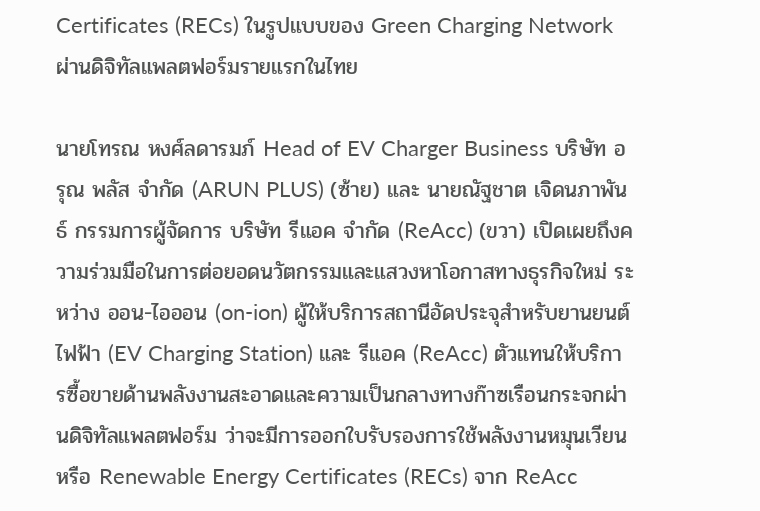Certificates (RECs) ในรูปแบบของ Green Charging Network ผ่านดิจิทัลแพลตฟอร์มรายแรกในไทย

นายโทรณ หงศ์ลดารมภ์ Head of EV Charger Business บริษัท อรุณ พลัส จำกัด (ARUN PLUS) (ซ้าย) และ นายณัฐชาต เจิดนภาพันธ์ กรรมการผู้จัดการ บริษัท รีแอค จำกัด (ReAcc) (ขวา) เปิดเผยถึงความร่วมมือในการต่อยอดนวัตกรรมและแสวงหาโอกาสทางธุรกิจใหม่ ระหว่าง ออน-ไอออน (on-ion) ผู้ให้บริการสถานีอัดประจุสำหรับยานยนต์ไฟฟ้า (EV Charging Station) และ รีแอค (ReAcc) ตัวแทนให้บริการซื้อขายด้านพลังงานสะอาดและความเป็นกลางทางก๊าซเรือนกระจกผ่านดิจิทัลแพลตฟอร์ม ว่าจะมีการออกใบรับรองการใช้พลังงานหมุนเวียน หรือ Renewable Energy Certificates (RECs) จาก ReAcc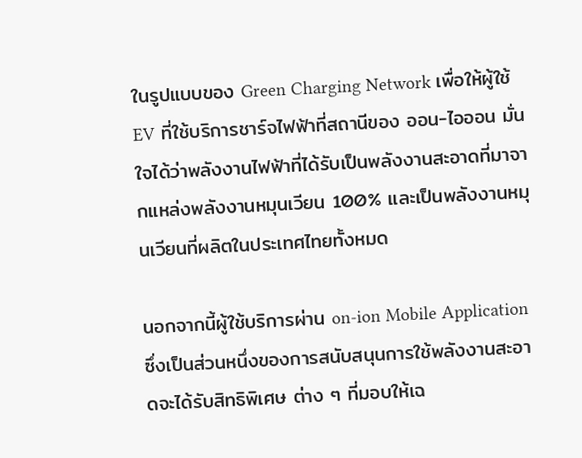ในรูปแบบของ Green Charging Network เพื่อให้ผู้ใช้ EV ที่ใช้บริการชาร์จไฟฟ้าที่สถานีของ ออน-ไอออน มั่นใจได้ว่าพลังงานไฟฟ้าที่ได้รับเป็นพลังงานสะอาดที่มาจากแหล่งพลังงานหมุนเวียน 100% และเป็นพลังงานหมุนเวียนที่ผลิตในประเทศไทยทั้งหมด

นอกจากนี้ผู้ใช้บริการผ่าน on-ion Mobile Application ซึ่งเป็นส่วนหนึ่งของการสนับสนุนการใช้พลังงานสะอาดจะได้รับสิทธิพิเศษ ต่าง ๆ ที่มอบให้เฉ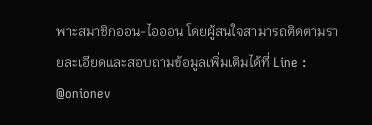พาะสมาชิกออน-ไอออน โดยผู้สนใจสามารถติดตามรายละเอียดและสอบถามข้อมูลเพิ่มเติมได้ที่ Line : @onionev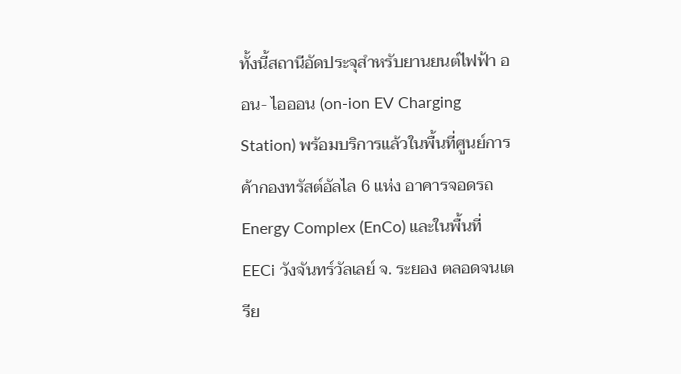ทั้งนี้สถานีอัดประจุสำหรับยานยนต์ไฟฟ้า ออน- ไอออน (on-ion EV Charging Station) พร้อมบริการแล้วในพื้นที่ศูนย์การค้ากองทรัสต์อัลไล 6 แห่ง อาคารจอดรถ Energy Complex (EnCo) และในพื้นที่ EECi วังจันทร์วัลเลย์ จ. ระยอง ตลอดจนเตรีย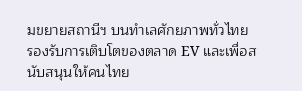มขยายสถานีฯ บนทำเลศักยภาพทั่วไทย รองรับการเติบโตของตลาด EV และเพื่อสนับสนุนให้คนไทย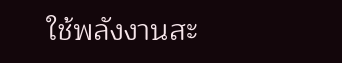ใช้พลังงานสะ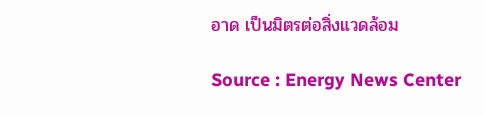อาด เป็นมิตรต่อสิ่งแวดล้อม

Source : Energy News Center